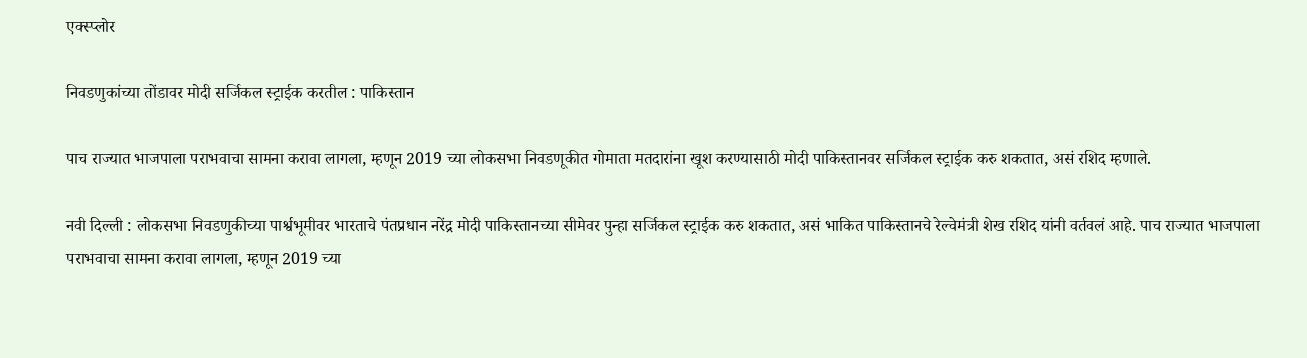एक्स्प्लोर

निवडणुकांच्या तोंडावर मोदी सर्जिकल स्ट्राईक करतील : पाकिस्तान

पाच राज्यात भाजपाला पराभवाचा सामना करावा लागला, म्हणून 2019 च्या लोकसभा निवडणूकीत गोमाता मतदारांना खूश करण्यासाठी मोदी पाकिस्तानवर सर्जिकल स्ट्राईक करु शकतात, असं रशिद म्हणाले.

नवी दिल्ली : लोकसभा निवडणुकीच्या पार्श्वभूमीवर भारताचे पंतप्रधान नरेंद्र मोदी पाकिस्तानच्या सीमेवर पुन्हा सर्जिकल स्ट्राईक करु शकतात, असं भाकित पाकिस्तानचे रेल्वेमंत्री शेख रशिद यांनी वर्तवलं आहे. पाच राज्यात भाजपाला पराभवाचा सामना करावा लागला, म्हणून 2019 च्या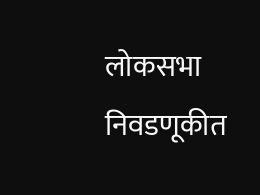लोकसभा निवडणूकीत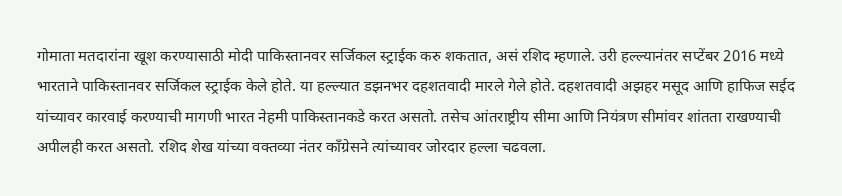गोमाता मतदारांना खूश करण्यासाठी मोदी पाकिस्तानवर सर्जिकल स्ट्राईक करु शकतात, असं रशिद म्हणाले. उरी हल्ल्यानंतर सप्टेंबर 2016 मध्ये भारताने पाकिस्तानवर सर्जिकल स्ट्राईक केले होते. या हल्ल्यात डझनभर दहशतवादी मारले गेले होते. दहशतवादी अझहर मसूद आणि हाफिज सईद यांच्यावर कारवाई करण्याची मागणी भारत नेहमी पाकिस्तानकडे करत असतो. तसेच आंतराष्ट्रीय सीमा आणि नियंत्रण सीमांवर शांतता राखण्याची अपीलही करत असतो. रशिद शेख यांच्या वक्तव्या नंतर काँग्रेसने त्यांच्यावर जोरदार हल्ला चढवला.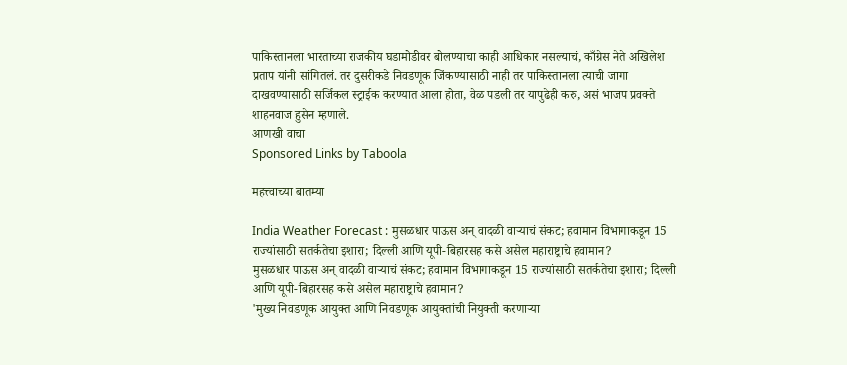पाकिस्तानला भारताच्या राजकीय घडामोडीवर बोलण्याचा काही आधिकार नसल्याचं, काँग्रेस नेते अखिलेश प्रताप यांनी सांगितलं. तर दुसरीकडे निवडणूक जिंकण्यासाठी नाही तर पाकिस्तानला त्याची जागा दाखवण्यासाठी सर्जिकल स्ट्राईक करण्यात आला होता, वेळ पडली तर यापुढेही करु, असं भाजप प्रवक्ते शाहनवाज हुसेन म्हणाले.
आणखी वाचा
Sponsored Links by Taboola

महत्त्वाच्या बातम्या

India Weather Forecast : मुसळधार पाऊस अन् वादळी वाऱ्याचं संकट; हवामान विभागाकडून 15 राज्यांसाठी सतर्कतेचा इशारा; दिल्ली आणि यूपी-बिहारसह कसे असेल महाराष्ट्राचे हवामान?
मुसळधार पाऊस अन् वादळी वाऱ्याचं संकट; हवामान विभागाकडून 15 राज्यांसाठी सतर्कतेचा इशारा; दिल्ली आणि यूपी-बिहारसह कसे असेल महाराष्ट्राचे हवामान?
'मुख्य निवडणूक आयुक्त आणि निवडणूक आयुक्तांची नियुक्ती करणाऱ्या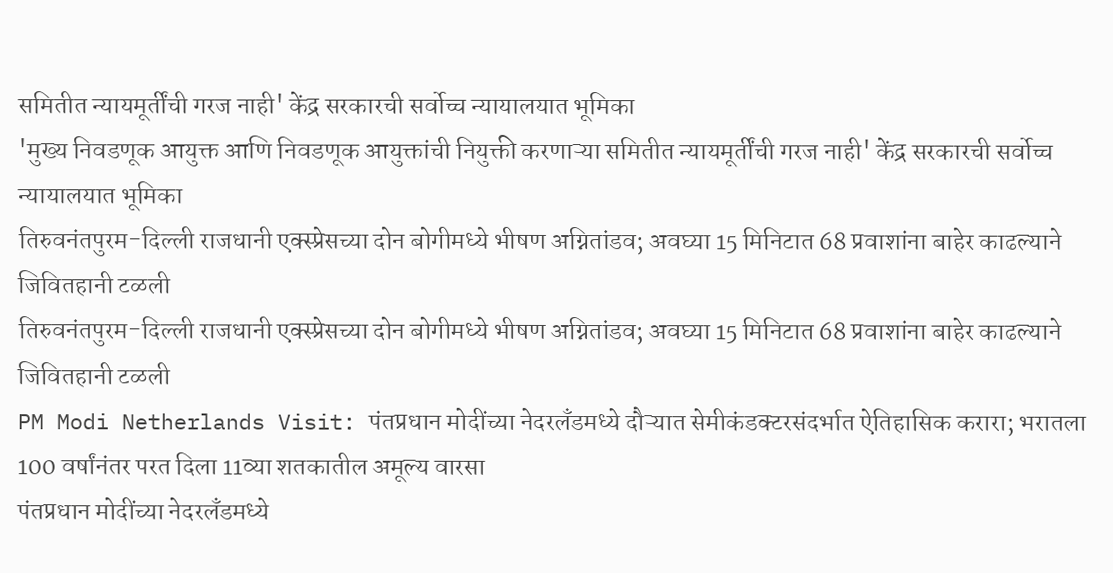समितीत न्यायमूर्तींची गरज नाही' केंद्र सरकारची सर्वोच्च न्यायालयात भूमिका
'मुख्य निवडणूक आयुक्त आणि निवडणूक आयुक्तांची नियुक्ती करणाऱ्या समितीत न्यायमूर्तींची गरज नाही' केंद्र सरकारची सर्वोच्च न्यायालयात भूमिका
तिरुवनंतपुरम-दिल्ली राजधानी एक्स्प्रेसच्या दोन बोगीमध्ये भीषण अग्नितांडव; अवघ्या 15 मिनिटात 68 प्रवाशांना बाहेर काढल्याने जिवितहानी टळली
तिरुवनंतपुरम-दिल्ली राजधानी एक्स्प्रेसच्या दोन बोगीमध्ये भीषण अग्नितांडव; अवघ्या 15 मिनिटात 68 प्रवाशांना बाहेर काढल्याने जिवितहानी टळली
PM Modi Netherlands Visit: पंतप्रधान मोदींच्या नेदरलँडमध्ये दौऱ्यात सेमीकंडक्टरसंदर्भात ऐतिहासिक करारा; भरातला 100 वर्षांनंतर परत दिला 11व्या शतकातील अमूल्य वारसा
पंतप्रधान मोदींच्या नेदरलँडमध्ये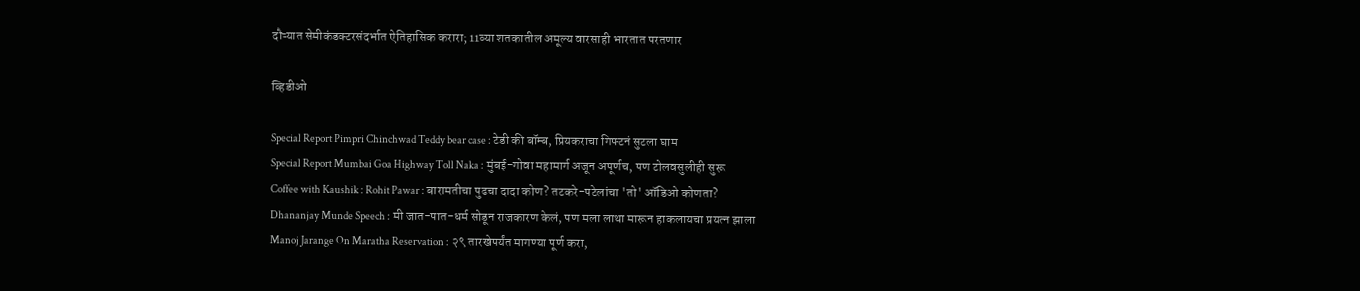दौऱ्यात सेमीकंडक्टरसंदर्भात ऐतिहासिक करारा; 11व्या शतकातील अमूल्य वारसाही भारतात परतणार

व्हिडीओ

Special Report Pimpri Chinchwad Teddy bear case : टेडी की बॉम्ब, प्रियकराचा गिफ्टनं सुटला घाम
Special Report Mumbai Goa Highway Toll Naka : मुंबई-गोवा महामार्ग अजून अपूर्णच, पण टोलवसुलीही सुरू
Coffee with Kaushik : Rohit Pawar : बारामतीचा पुढचा दादा कोण? तटकरे-पटेलांचा 'तो' ऑडिओ कोणता?
Dhananjay Munde Speech : मी जात-पात-धर्म सोडून राजकारण केलं, पण मला लाथा मारून हाकलायचा प्रयत्न झाला
Manoj Jarange On Maratha Reservation : २९ तारखेपर्यंत मागण्या पूर्ण करा,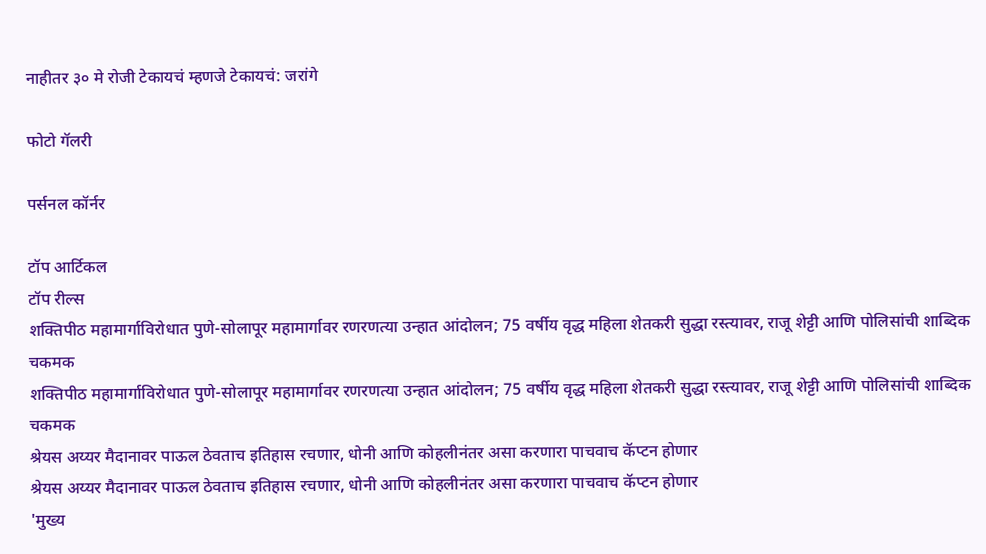नाहीतर ३० मे रोजी टेकायचं म्हणजे टेकायचं: जरांगे

फोटो गॅलरी

पर्सनल कॉर्नर

टॉप आर्टिकल
टॉप रील्स
शक्तिपीठ महामार्गाविरोधात पुणे-सोलापूर महामार्गावर रणरणत्या उन्हात आंदोलन; 75 वर्षीय वृद्ध महिला शेतकरी सुद्धा रस्त्यावर, राजू शेट्टी आणि पोलिसांची शाब्दिक चकमक
शक्तिपीठ महामार्गाविरोधात पुणे-सोलापूर महामार्गावर रणरणत्या उन्हात आंदोलन; 75 वर्षीय वृद्ध महिला शेतकरी सुद्धा रस्त्यावर, राजू शेट्टी आणि पोलिसांची शाब्दिक चकमक
श्रेयस अय्यर मैदानावर पाऊल ठेवताच इतिहास रचणार, धोनी आणि कोहलीनंतर असा करणारा पाचवाच कॅप्टन होणार
श्रेयस अय्यर मैदानावर पाऊल ठेवताच इतिहास रचणार, धोनी आणि कोहलीनंतर असा करणारा पाचवाच कॅप्टन होणार
'मुख्य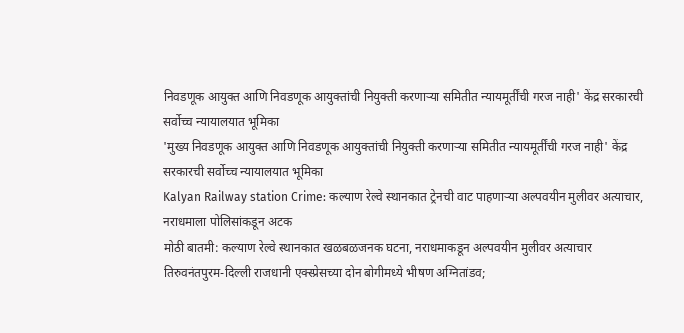निवडणूक आयुक्त आणि निवडणूक आयुक्तांची नियुक्ती करणाऱ्या समितीत न्यायमूर्तींची गरज नाही' केंद्र सरकारची सर्वोच्च न्यायालयात भूमिका
'मुख्य निवडणूक आयुक्त आणि निवडणूक आयुक्तांची नियुक्ती करणाऱ्या समितीत न्यायमूर्तींची गरज नाही' केंद्र सरकारची सर्वोच्च न्यायालयात भूमिका
Kalyan Railway station Crime: कल्याण रेल्वे स्थानकात ट्रेनची वाट पाहणाऱ्या अल्पवयीन मुलीवर अत्याचार, नराधमाला पोलिसांकडून अटक
मोठी बातमी: कल्याण रेल्वे स्थानकात खळबळजनक घटना, नराधमाकडून अल्पवयीन मुलीवर अत्याचार
तिरुवनंतपुरम-दिल्ली राजधानी एक्स्प्रेसच्या दोन बोगीमध्ये भीषण अग्नितांडव;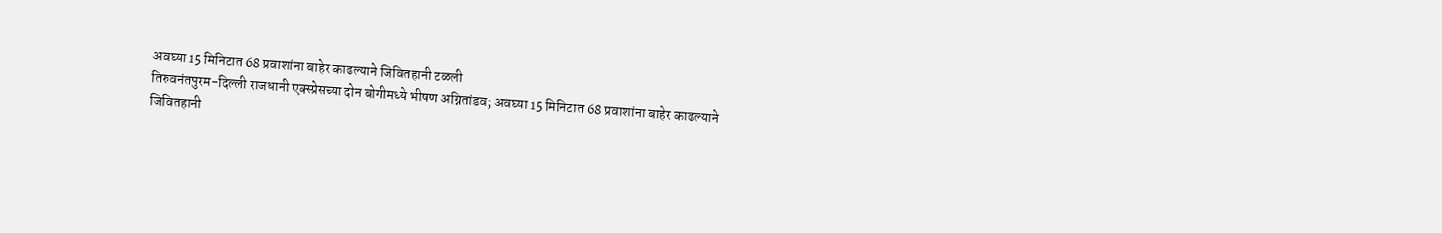अवघ्या 15 मिनिटात 68 प्रवाशांना बाहेर काढल्याने जिवितहानी टळली
तिरुवनंतपुरम-दिल्ली राजधानी एक्स्प्रेसच्या दोन बोगीमध्ये भीषण अग्नितांडव; अवघ्या 15 मिनिटात 68 प्रवाशांना बाहेर काढल्याने जिवितहानी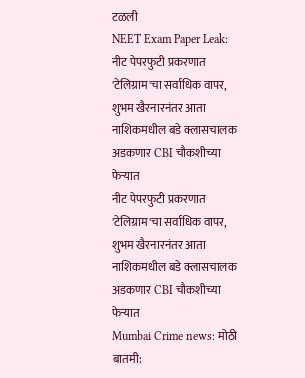टळली
NEET Exam Paper Leak: नीट पेपरफुटी प्रकरणात 'टेलिग्राम'चा सर्वाधिक वापर, शुभम खैरनारनंतर आता नाशिकमधील बडे क्लासचालक अडकणार CBI चौकशीच्या फेऱ्यात
नीट पेपरफुटी प्रकरणात 'टेलिग्राम'चा सर्वाधिक वापर, शुभम खैरनारनंतर आता नाशिकमधील बडे क्लासचालक अडकणार CBI चौकशीच्या फेऱ्यात
Mumbai Crime news: मोठी बातमी: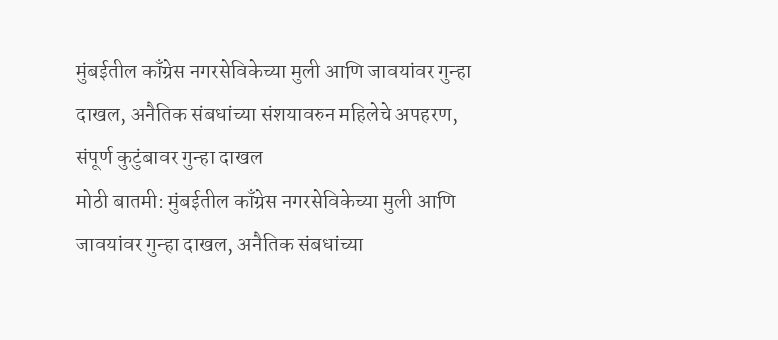मुंबईतील काँग्रेस नगरसेविकेच्या मुली आणि जावयांवर गुन्हा दाखल, अनैतिक संबधांच्या संशयावरुन महिलेचे अपहरण, संपूर्ण कुटुंबावर गुन्हा दाखल
मोठी बातमी: मुंबईतील काँग्रेस नगरसेविकेच्या मुली आणि जावयांवर गुन्हा दाखल, अनैतिक संबधांच्या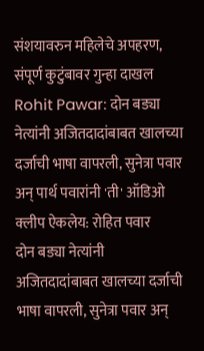संशयावरुन महिलेचे अपहरण, संपूर्ण कुटुंबावर गुन्हा दाखल
Rohit Pawar: दोन बड्या नेत्यांनी अजितदादांबाबत खालच्या दर्जाची भाषा वापरली, सुनेत्रा पवार अन् पार्थ पवारांनी 'ती' ऑडिओ क्लीप ऐकलेय: रोहित पवार
दोन बड्या नेत्यांनी अजितदादांबाबत खालच्या दर्जाची भाषा वापरली, सुनेत्रा पवार अन्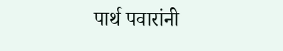पार्थ पवारांनी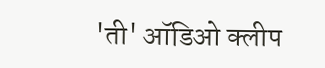'ती' ऑडिओ क्लीप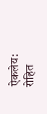ऐकलेय: रोहित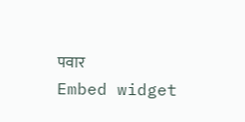पवार
Embed widget